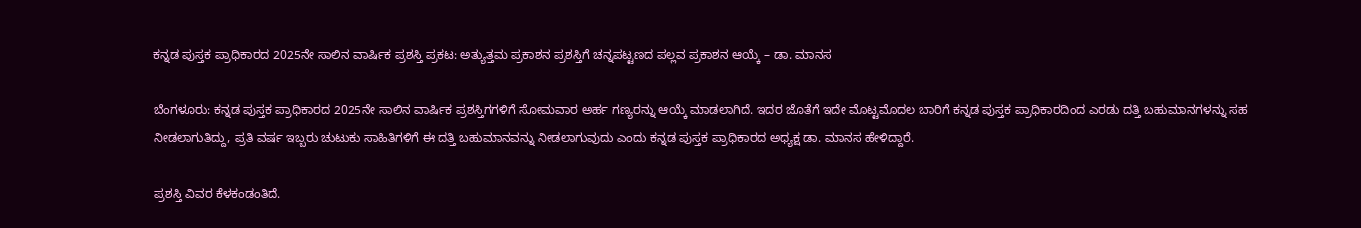ಕನ್ನಡ ಪುಸ್ತಕ ಪ್ರಾಧಿಕಾರದ 2025ನೇ ಸಾಲಿನ ವಾರ್ಷಿಕ ಪ್ರಶಸ್ತಿ ಪ್ರಕಟ: ಅತ್ಯುತ್ತಮ ಪ್ರಕಾಶನ ಪ್ರಶಸ್ತಿಗೆ ಚನ್ನಪಟ್ಟಣದ ಪಲ್ಲವ ಪ್ರಕಾಶನ ಆಯ್ಕೆ – ಡಾ. ಮಾನಸ

ಬೆಂಗಳೂರು: ಕನ್ನಡ ಪುಸ್ತಕ ಪ್ರಾಧಿಕಾರದ 2025ನೇ ಸಾಲಿನ ವಾರ್ಷಿಕ ಪ್ರಶಸ್ತಿಗಗಳಿಗೆ ಸೋಮವಾರ ಅರ್ಹ ಗಣ್ಯರನ್ನು ಆಯ್ಕೆ ಮಾಡಲಾಗಿದೆ. ಇದರ ಜೊತೆಗೆ ಇದೇ ಮೊಟ್ಟಮೊದಲ ಬಾರಿಗೆ ಕನ್ನಡ ಪುಸ್ತಕ ಪ್ರಾಧಿಕಾರದಿಂದ ಎರಡು ದತ್ತಿ ಬಹುಮಾನಗಳನ್ನು ಸಹ ನೀಡಲಾಗುತಿದ್ದು, ಪ್ರತಿ ವರ್ಷ ಇಬ್ಬರು ಚುಟುಕು ಸಾಹಿತಿಗಳಿಗೆ ಈ ದತ್ತಿ ಬಹುಮಾನವನ್ನು ನೀಡಲಾಗುವುದು ಎಂದು ಕನ್ನಡ ಪುಸ್ತಕ ಪ್ರಾಧಿಕಾರದ ಅಧ್ಯಕ್ಷ ಡಾ. ಮಾನಸ ಹೇಳಿದ್ದಾರೆ.

ಪ್ರಶಸ್ತಿ ವಿವರ ಕೆಳಕಂಡಂತಿದೆ.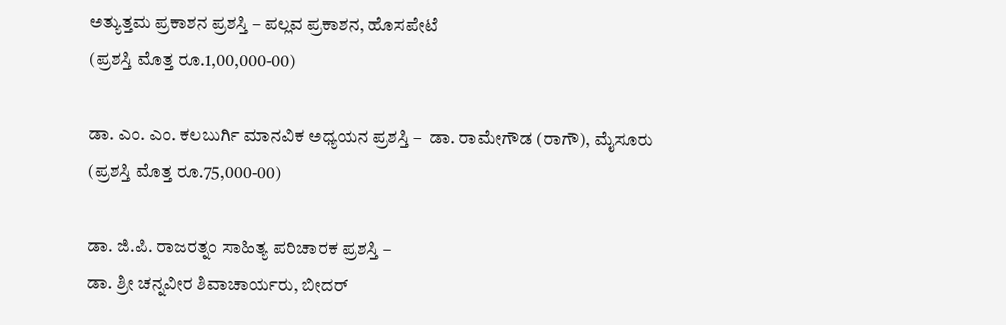ಅತ್ಯುತ್ತಮ ಪ್ರಕಾಶನ ಪ್ರಶಸ್ತಿ – ಪಲ್ಲವ ಪ್ರಕಾಶನ, ಹೊಸಪೇಟೆ
(ಪ್ರಶಸ್ತಿ ಮೊತ್ತ ರೂ.1,00,000-00)

ಡಾ. ಎಂ. ಎಂ. ಕಲಬುರ್ಗಿ ಮಾನವಿಕ ಅಧ್ಯಯನ ಪ್ರಶಸ್ತಿ –  ಡಾ. ರಾಮೇಗೌಡ (ರಾಗೌ), ಮೈಸೂರು
(ಪ್ರಶಸ್ತಿ ಮೊತ್ತ ರೂ.75,000-00)

ಡಾ. ಜಿ.ಪಿ. ರಾಜರತ್ನಂ ಸಾಹಿತ್ಯ ಪರಿಚಾರಕ ಪ್ರಶಸ್ತಿ –
ಡಾ. ಶ್ರೀ ಚನ್ನವೀರ ಶಿವಾಚಾರ್ಯರು, ಬೀದರ್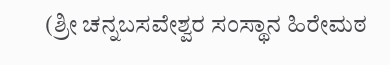(ಶ್ರೀ ಚನ್ನಬಸವೇಶ್ವರ ಸಂಸ್ಥಾನ ಹಿರೇಮಠ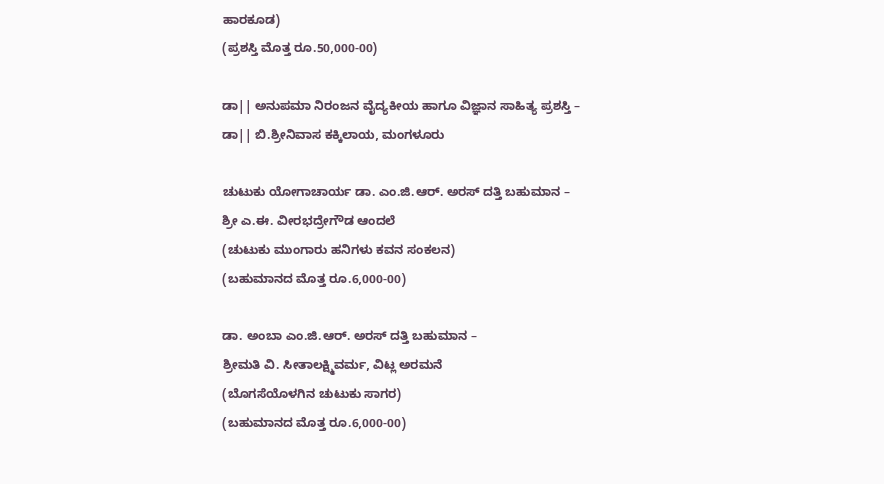ಹಾರಕೂಡ)
(ಪ್ರಶಸ್ತಿ ಮೊತ್ತ ರೂ.50,000-00)

ಡಾ|| ಅನುಪಮಾ ನಿರಂಜನ ವೈದ್ಯಕೀಯ ಹಾಗೂ ವಿಜ್ಞಾನ ಸಾಹಿತ್ಯ ಪ್ರಶಸ್ತಿ –
ಡಾ|| ಬಿ.ಶ್ರೀನಿವಾಸ ಕಕ್ಕಿಲಾಯ, ಮಂಗಳೂರು

ಚುಟುಕು ಯೋಗಾಚಾರ್ಯ ಡಾ. ಎಂ.ಜಿ.ಆರ್. ಅರಸ್ ದತ್ತಿ ಬಹುಮಾನ –
ಶ್ರೀ ಎ.ಈ. ವೀರಭದ್ರೇಗೌಡ ಆಂದಲೆ
(ಚುಟುಕು ಮುಂಗಾರು ಹನಿಗಳು ಕವನ ಸಂಕಲನ)
(ಬಹುಮಾನದ ಮೊತ್ತ ರೂ.6,000-00)

ಡಾ. ಅಂಬಾ ಎಂ.ಜಿ.ಆರ್. ಅರಸ್ ದತ್ತಿ ಬಹುಮಾನ –
ಶ್ರೀಮತಿ ವಿ. ಸೀತಾಲಕ್ಷ್ಮಿವರ್ಮ, ವಿಟ್ಲ ಅರಮನೆ
(ಬೊಗಸೆಯೊಳಗಿನ ಚುಟುಕು ಸಾಗರ)
(ಬಹುಮಾನದ ಮೊತ್ತ ರೂ.6,000-00)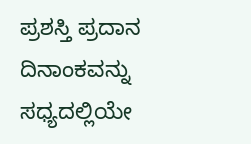ಪ್ರಶಸ್ತಿ ಪ್ರದಾನ ದಿನಾಂಕವನ್ನು ಸಧ್ಯದಲ್ಲಿಯೇ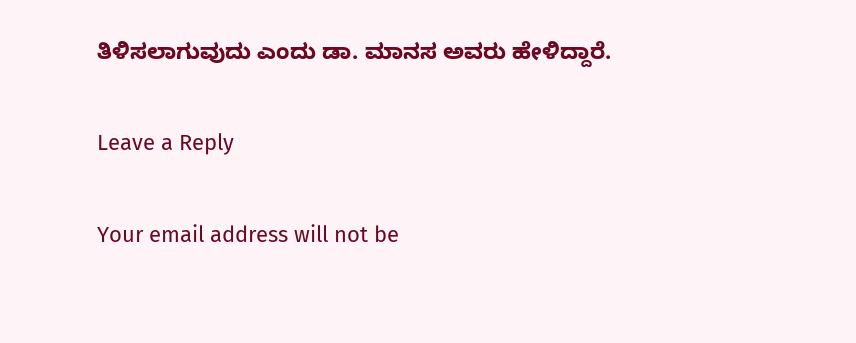ತಿಳಿಸಲಾಗುವುದು ಎಂದು ಡಾ. ಮಾನಸ ಅವರು ಹೇಳಿದ್ದಾರೆ.

Leave a Reply

Your email address will not be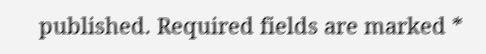published. Required fields are marked *